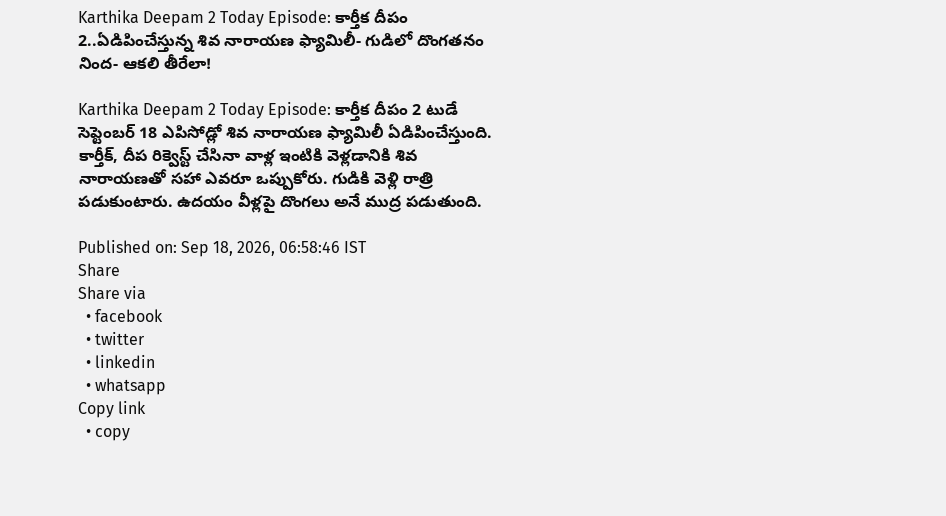Karthika Deepam 2 Today Episode: కార్తీక దీపం 2..ఏడిపించేస్తున్న శివ నారాయణ ఫ్యామిలీ- గుడిలో దొంగతనం నింద- ఆకలి తీరేలా!

Karthika Deepam 2 Today Episode: కార్తీక దీపం 2 టుడే సెప్టెంబర్ 18 ఎపిసోడ్లో శివ నారాయణ ఫ్యామిలీ ఏడిపించేస్తుంది. కార్తీక్, దీప రిక్వెస్ట్ చేసినా వాళ్ల ఇంటికి వెళ్లడానికి శివ నారాయణతో సహా ఎవరూ ఒప్పుకోరు. గుడికి వెళ్లి రాత్రి పడుకుంటారు. ఉదయం వీళ్లపై దొంగలు అనే ముద్ర పడుతుంది.

Published on: Sep 18, 2026, 06:58:46 IST
Share
Share via
  • facebook
  • twitter
  • linkedin
  • whatsapp
Copy link
  • copy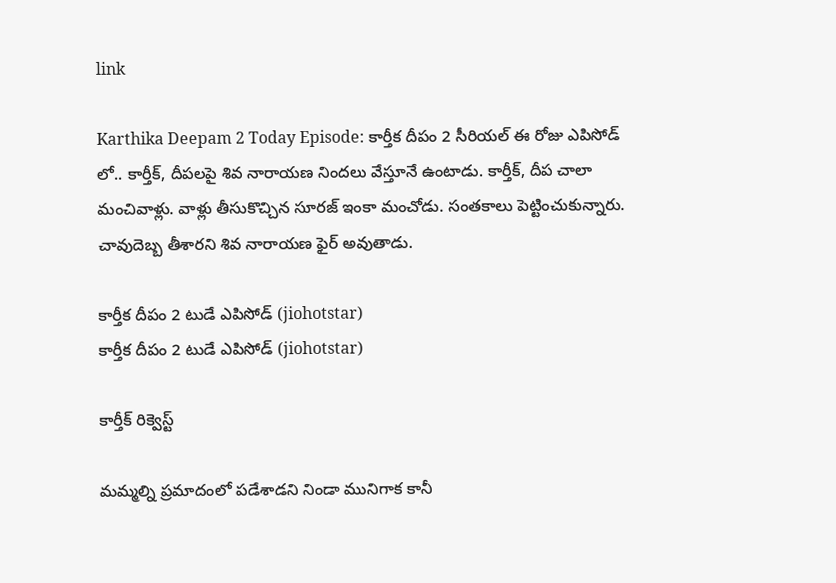link

Karthika Deepam 2 Today Episode: కార్తీక దీపం 2 సీరియల్ ఈ రోజు ఎపిసోడ్ లో.. కార్తీక్, దీపలపై శివ నారాయణ నిందలు వేస్తూనే ఉంటాడు. కార్తీక్, దీప చాలా మంచివాళ్లు. వాళ్లు తీసుకొచ్చిన సూరజ్ ఇంకా మంచోడు. సంతకాలు పెట్టించుకున్నారు. చావుదెబ్బ తీశారని శివ నారాయణ ఫైర్ అవుతాడు.

కార్తీక దీపం 2 టుడే ఎపిసోడ్ (jiohotstar)
కార్తీక దీపం 2 టుడే ఎపిసోడ్ (jiohotstar)

కార్తీక్ రిక్వెస్ట్

మమ్మల్ని ప్రమాదంలో పడేశాడని నిండా మునిగాక కానీ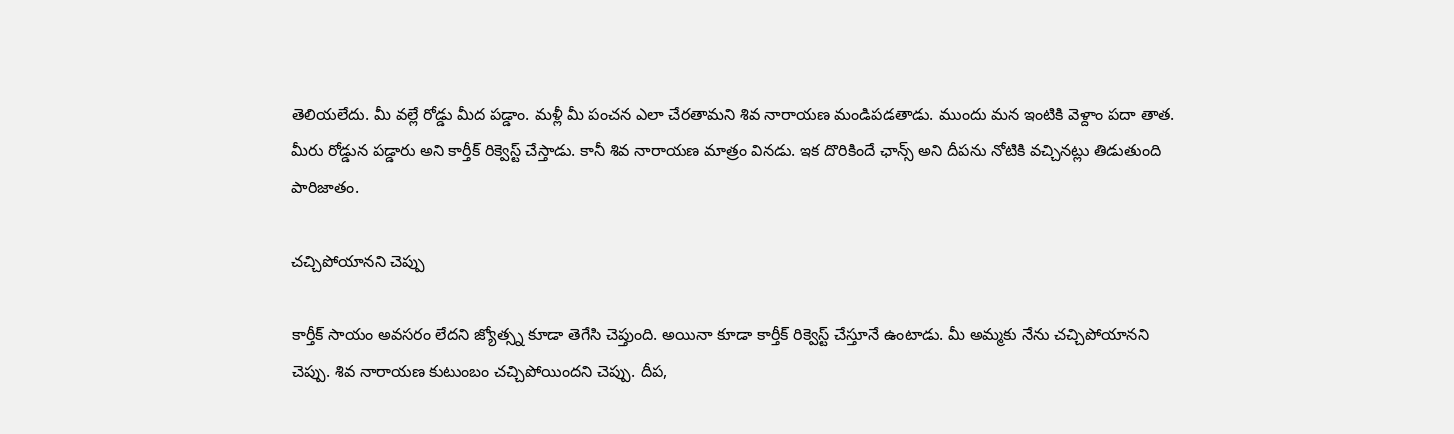తెలియలేదు. మీ వల్లే రోడ్డు మీద పడ్డాం. మళ్లీ మీ పంచన ఎలా చేరతామని శివ నారాయణ మండిపడతాడు. ముందు మన ఇంటికి వెళ్దాం పదా తాత. మీరు రోడ్డున పడ్డారు అని కార్తీక్ రిక్వెస్ట్ చేస్తాడు. కానీ శివ నారాయణ మాత్రం వినడు. ఇక దొరికిందే ఛాన్స్ అని దీపను నోటికి వచ్చినట్లు తిడుతుంది పారిజాతం.

చచ్చిపోయానని చెప్పు

కార్తీక్ సాయం అవసరం లేదని జ్యోత్స్న కూడా తెగేసి చెప్తుంది. అయినా కూడా కార్తీక్ రిక్వెస్ట్ చేస్తూనే ఉంటాడు. మీ అమ్మకు నేను చచ్చిపోయానని చెప్పు. శివ నారాయణ కుటుంబం చచ్చిపోయిందని చెప్పు. దీప,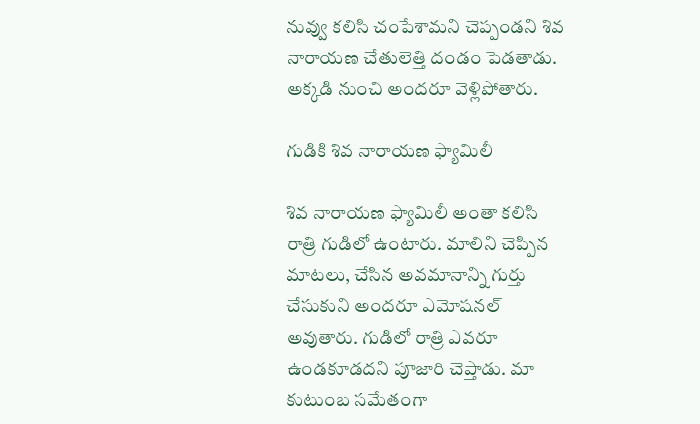నువ్వు కలిసి చంపేశామని చెప్పండని శివ నారాయణ చేతులెత్తి దండం పెడతాడు. అక్కడి నుంచి అందరూ వెళ్లిపోతారు.

గుడికి శివ నారాయణ ఫ్యామిలీ

శివ నారాయణ ఫ్యామిలీ అంతా కలిసి రాత్రి గుడిలో ఉంటారు. మాలిని చెప్పిన మాటలు, చేసిన అవమానాన్ని గుర్తు చేసుకుని అందరూ ఎమోషనల్ అవుతారు. గుడిలో రాత్రి ఎవరూ ఉండకూడదని పూజారి చెప్తాడు. మా కుటుంబ సమేతంగా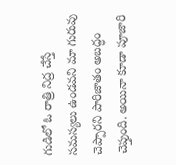గుడిలో ఓ రాత్రి నిద్ర చేస్తే సమస్యలు ఉండవని మా గురువు చెప్పారని పారిజాతం అబద్ధం చెప్తుంది. అయినా కూడా పూజారి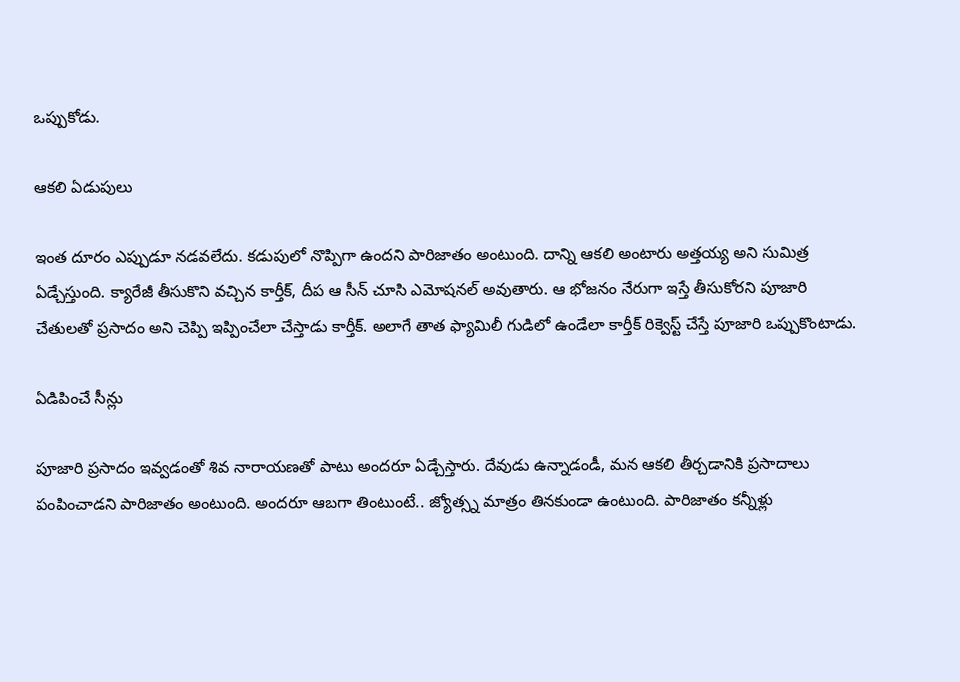ఒప్పుకోడు.

ఆకలి ఏడుపులు

ఇంత దూరం ఎప్పుడూ నడవలేదు. కడుపులో నొప్పిగా ఉందని పారిజాతం అంటుంది. దాన్ని ఆకలి అంటారు అత్తయ్య అని సుమిత్ర ఏడ్చేస్తుంది. క్యారేజీ తీసుకొని వచ్చిన కార్తీక్, దీప ఆ సీన్ చూసి ఎమోషనల్ అవుతారు. ఆ భోజనం నేరుగా ఇస్తే తీసుకోరని పూజారి చేతులతో ప్రసాదం అని చెప్పి ఇప్పించేలా చేస్తాడు కార్తీక్. అలాగే తాత ఫ్యామిలీ గుడిలో ఉండేలా కార్తీక్ రిక్వెస్ట్ చేస్తే పూజారి ఒప్పుకొంటాడు.

ఏడిపించే సీన్లు

పూజారి ప్రసాదం ఇవ్వడంతో శివ నారాయణతో పాటు అందరూ ఏడ్చేస్తారు. దేవుడు ఉన్నాడండీ, మన ఆకలి తీర్చడానికి ప్రసాదాలు పంపించాడని పారిజాతం అంటుంది. అందరూ ఆబగా తింటుంటే.. జ్యోత్స్న మాత్రం తినకుండా ఉంటుంది. పారిజాతం కన్నీళ్లు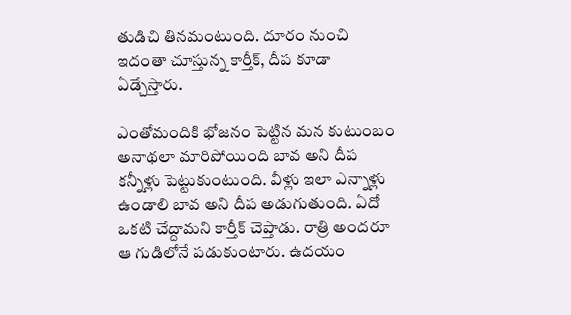తుడిచి తినమంటుంది. దూరం నుంచి ఇదంతా చూస్తున్న కార్తీక్, దీప కూడా ఏడ్చేస్తారు.

ఎంతోమందికి భోజనం పెట్టిన మన కుటుంబం అనాథలా మారిపోయింది బావ అని దీప కన్నీళ్లు పెట్టుకుంటుంది. వీళ్లు ఇలా ఎన్నాళ్లు ఉండాలి బావ అని దీప అడుగుతుంది. ఏదో ఒకటి చేద్దామని కార్తీక్ చెప్తాడు. రాత్రి అందరూ ఆ గుడిలోనే పడుకుంటారు. ఉదయం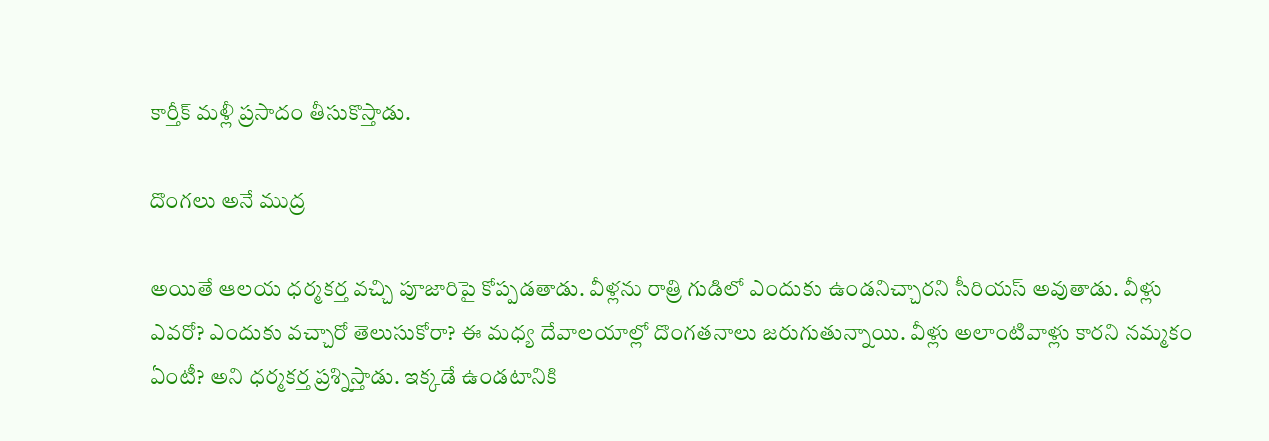కార్తీక్ మళ్లీ ప్రసాదం తీసుకొస్తాడు.

దొంగలు అనే ముద్ర

అయితే ఆలయ ధర్మకర్త వచ్చి పూజారిపై కోప్పడతాడు. వీళ్లను రాత్రి గుడిలో ఎందుకు ఉండనిచ్చారని సీరియస్ అవుతాడు. వీళ్లు ఎవరో? ఎందుకు వచ్చారో తెలుసుకోరా? ఈ మధ్య దేవాలయాల్లో దొంగతనాలు జరుగుతున్నాయి. వీళ్లు అలాంటివాళ్లు కారని నమ్మకం ఏంటీ? అని ధర్మకర్త ప్రశ్నిస్తాడు. ఇక్కడే ఉండటానికి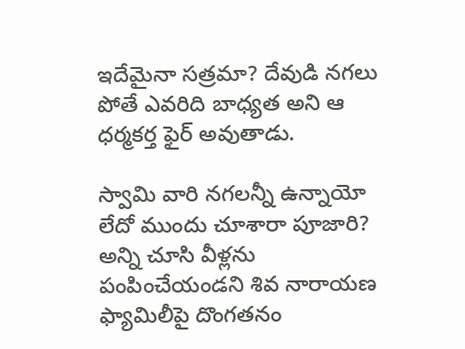ఇదేమైనా సత్రమా? దేవుడి నగలు పోతే ఎవరిది బాధ్యత అని ఆ ధర్మకర్త ఫైర్ అవుతాడు.

స్వామి వారి నగలన్నీ ఉన్నాయో లేదో ముందు చూశారా పూజారి? అన్ని చూసి వీళ్లను పంపించేయండని శివ నారాయణ ఫ్యామిలీపై దొంగతనం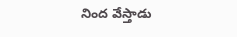నింద వేస్తాడు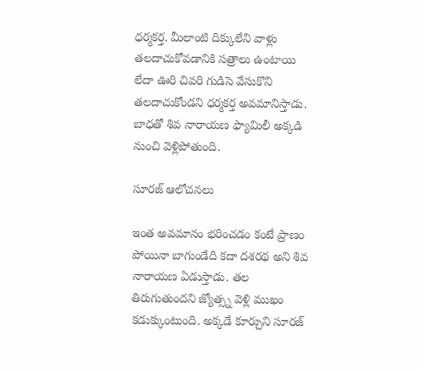ధర్మకర్త. మీలాంటి దిక్కులేని వాళ్లు తలదాచుకోవడానికి సత్రాలు ఉంటాయి లేదా ఊరి చివరి గుడిసె వేసుకొని తలదాచుకోండని ధర్మకర్త అవమానిస్తాడు. బాధతో శివ నారాయణ ఫ్యామిలీ అక్కడి నుంచి వెళ్లిపోతుంది.

సూరజ్ ఆలోచనలు

ఇంత అవమానం భరించడం కంటే ప్రాణం పోయినా బాగుండేది కదా దశరథ అని శివ నారాయణ ఏడుస్తాడు. తల తిరుగుతుందని జ్యోత్స్న వెళ్లి ముఖం కడుక్కుంటుంది. అక్కడే కూర్చుని సూరజ్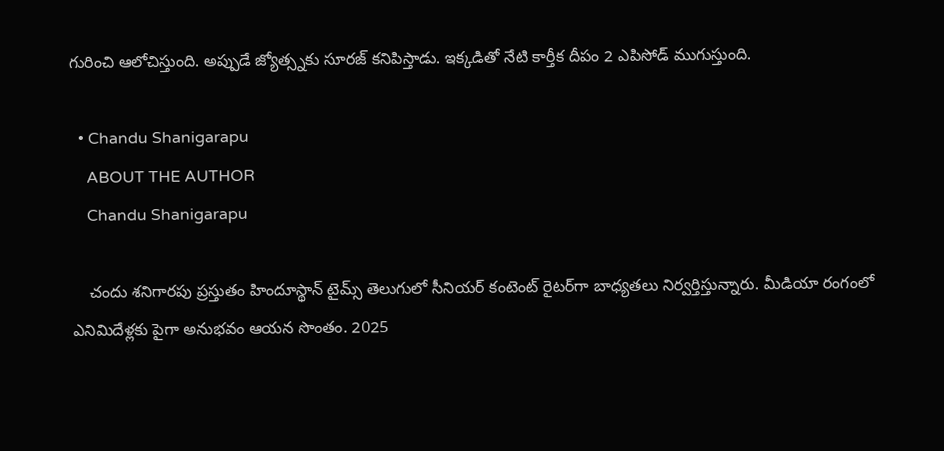గురించి ఆలోచిస్తుంది. అప్పుడే జ్యోత్స్నకు సూరజ్ కనిపిస్తాడు. ఇక్కడితో నేటి కార్తీక దీపం 2 ఎపిసోడ్ ముగుస్తుంది.

  • Chandu Shanigarapu
    ABOUT THE AUTHOR
    Chandu Shanigarapu

    చందు శనిగారపు ప్రస్తుతం హిందూస్థాన్ టైమ్స్ తెలుగులో సీనియర్ కంటెంట్ రైట‌ర్‌గా బాధ్యతలు నిర్వర్తిస్తున్నారు. మీడియా రంగంలో ఎనిమిదేళ్లకు పైగా అనుభవం ఆయన సొంతం. 2025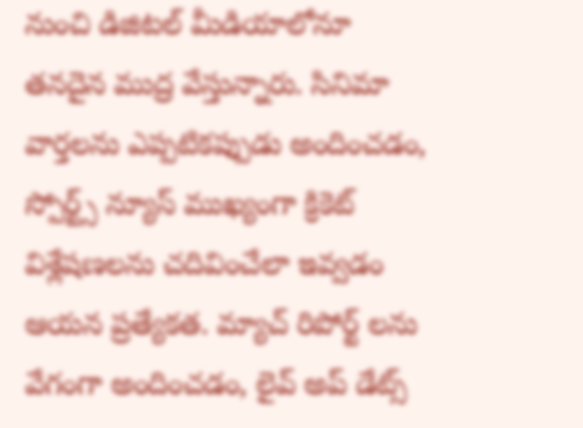నుంచి డిజిటల్ మీడియాలోనూ తనదైన ముద్ర వేస్తున్నారు. సినిమా వార్తలను ఎప్పటికప్పుడు అందించడం, స్పోర్ట్స్ న్యూస్ ముఖ్యంగా క్రికెట్ విశ్లేషణలను చదివించేలా ఇవ్వడం ఆయన ప్రత్యేకత. మ్యాచ్ రిపోర్ట్ లను వేగంగా అందించడం, లైవ్ అప్ డేట్స్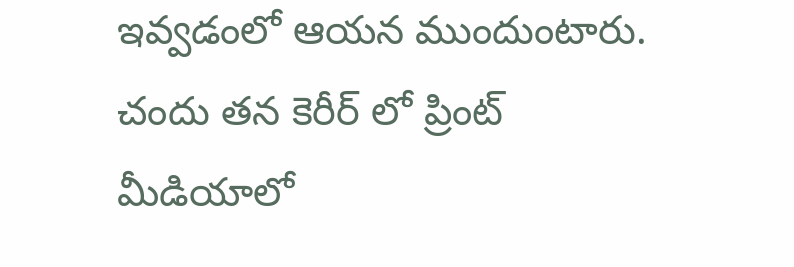ఇవ్వడంలో ఆయన ముందుంటారు. చందు తన కెరీర్ లో ప్రింట్ మీడియాలో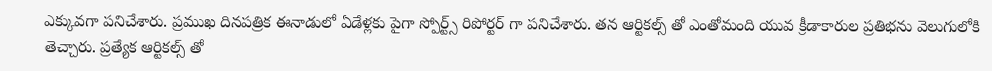ఎక్కువగా పనిచేశారు. ప్రముఖ దినపత్రిక ఈనాడులో ఏడేళ్లకు పైగా స్పోర్ట్స్ రిపోర్టర్ గా పనిచేశారు. తన ఆర్టికల్స్ తో ఎంతోమంది యువ క్రీడాకారుల ప్రతిభను వెలుగులోకి తెచ్చారు. ప్రత్యేక ఆర్టికల్స్ తో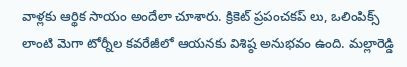వాళ్లకు ఆర్థిక సాయం అందేలా చూశారు. క్రికెట్ ప్రపంచకప్ లు, ఒలింపిక్స్ లాంటి మెగా టోర్నీల కవరేజీలో ఆయనకు విశిష్ఠ అనుభవం ఉంది. మల్లారెడ్డి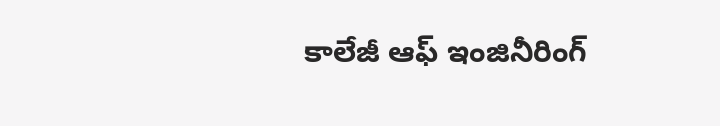కాలేజీ ఆఫ్ ఇంజినీరింగ్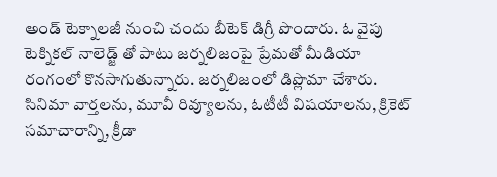అండ్ టెక్నాలజీ నుంచి చందు బీటెక్ డిగ్రీ పొందారు. ఓ వైపు టెక్నికల్ నాలెడ్జ్ తో పాటు జర్నలిజంపై ప్రేమతో మీడియా రంగంలో కొనసాగుతున్నారు. జర్నలిజంలో డిప్లొమా చేశారు. సినిమా వార్తలను, మూవీ రివ్యూలను, ఓటీటీ విషయాలను, క్రికెట్ సమాచారాన్ని, క్రీడా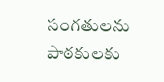సంగతులను పాఠకులకు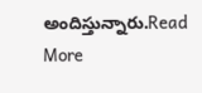అందిస్తున్నారు.Read More